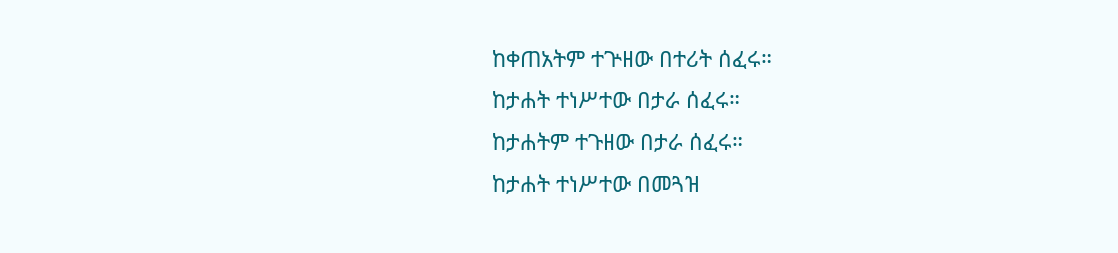ከቀጠአትም ተጕዘው በተሪት ሰፈሩ።
ከታሐት ተነሥተው በታራ ሰፈሩ።
ከታሐትም ተጉዘው በታራ ሰፈሩ።
ከታሐት ተነሥተው በመጓዝ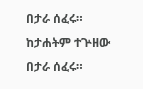በታራ ሰፈሩ።
ከታሐትም ተጕዘው በታራ ሰፈሩ።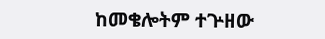ከመቄሎትም ተጕዘው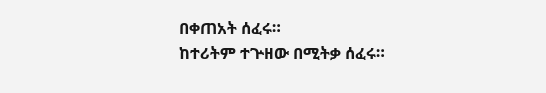በቀጠአት ሰፈሩ።
ከተሪትም ተጕዘው በሚትቃ ሰፈሩ።